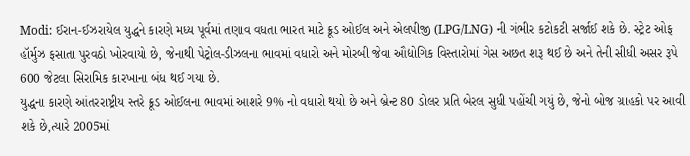Modi: ઈરાન-ઈઝરાયેલ યુદ્ધને કારણે મધ્ય પૂર્વમાં તણાવ વધતા ભારત માટે ક્રૂડ ઓઈલ અને એલપીજી (LPG/LNG) ની ગંભીર કટોકટી સર્જાઈ શકે છે. સ્ટ્રેટ ઓફ હૉર્મુઝ ફસાતા પુરવઠો ખોરવાયો છે, જેનાથી પેટ્રોલ-ડીઝલના ભાવમાં વધારો અને મોરબી જેવા ઔદ્યોગિક વિસ્તારોમાં ગેસ અછત શરૂ થઈ છે અને તેની સીધી અસર રૂપે 600 જેટલા સિરામિક કારખાના બંધ થઈ ગયા છે.
યુદ્ધના કારણે આંતરરાષ્ટ્રીય સ્તરે ક્રૂડ ઓઈલના ભાવમાં આશરે 9% નો વધારો થયો છે અને બ્રેન્ટ 80 ડોલર પ્રતિ બેરલ સુધી પહોંચી ગયું છે, જેનો બોજ ગ્રાહકો પર આવી શકે છે,ત્યારે 2005માં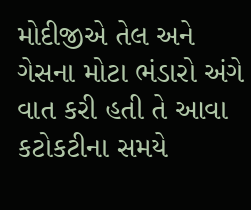મોદીજીએ તેલ અને ગેસના મોટા ભંડારો અંગે વાત કરી હતી તે આવા કટોકટીના સમયે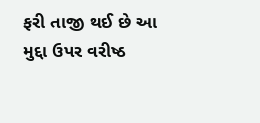ફરી તાજી થઈ છે આ મુદ્દા ઉપર વરીષ્ઠ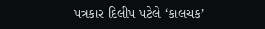પત્રકાર દિલીપ પટેલે ‘કાલચક’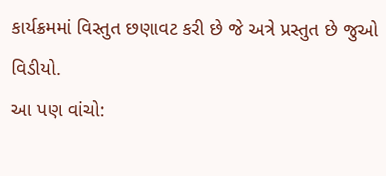કાર્યક્રમમાં વિસ્તુત છણાવટ કરી છે જે અત્રે પ્રસ્તુત છે જુઓ વિડીયો.
આ પણ વાંચો: